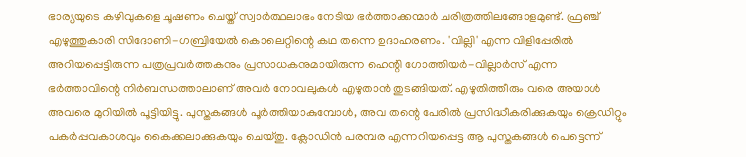ഭാര്യയുടെ കഴിവുകളെ ചൂഷണം ചെയ്ത് സ്വാർത്ഥലാഭം നേടിയ ഭർത്താക്കന്മാർ ചരിത്രത്തിലങ്ങോളമുണ്ട്. ഫ്രഞ്ച് എഴുത്തുകാരി സിദോണി-ഗബ്രിയേൽ കൊലെറ്റിന്റെ കഥ തന്നെ ഉദാഹരണം. 'വില്ലി' എന്ന വിളിപ്പേരിൽ അറിയപ്പെട്ടിരുന്ന പത്രപ്രവർത്തകനും പ്രസാധകനുമായിരുന്ന ഹെന്റി ഗോത്തിയർ-വില്ലാർസ് എന്ന ഭർത്താവിന്റെ നിർബന്ധത്താലാണ് അവർ നോവലുകൾ എഴുതാൻ തുടങ്ങിയത്. എഴുതിത്തീരും വരെ അയാൾ അവരെ മുറിയിൽ പൂട്ടിയിട്ടു. പുസ്തകങ്ങൾ പൂർത്തിയാകുമ്പോൾ, അവ തന്റെ പേരിൽ പ്രസിദ്ധീകരിക്കുകയും ക്രെഡിറ്റും പകർപ്പവകാശവും കൈക്കലാക്കുകയും ചെയ്തു. ക്ലോഡിൻ പരമ്പര എന്നറിയപ്പെട്ട ആ പുസ്തകങ്ങൾ പെട്ടെന്ന്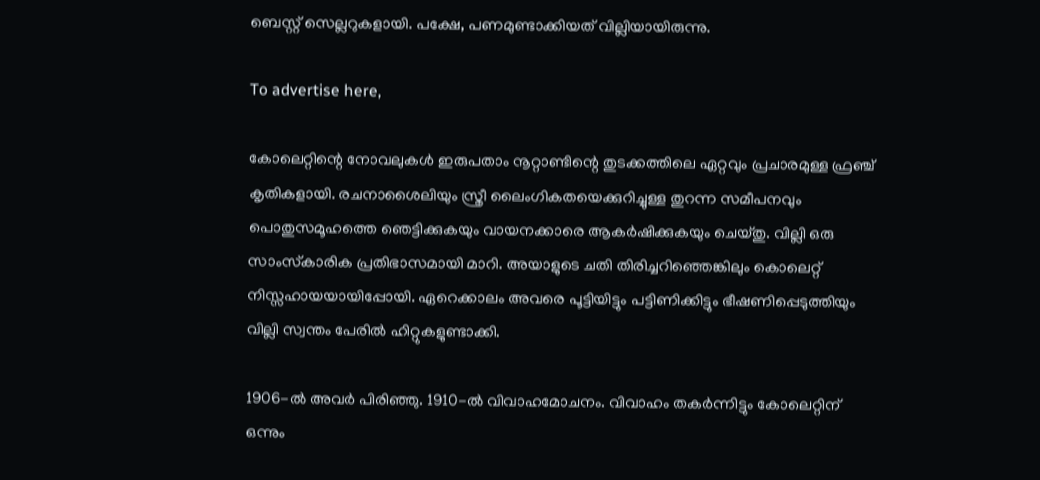ബെസ്റ്റ് സെല്ലറുകളായി. പക്ഷേ, പണമുണ്ടാക്കിയത് വില്ലിയായിരുന്നു.

To advertise here,

കോലെറ്റിന്റെ നോവലുകൾ ഇരുപതാം നൂറ്റാണ്ടിന്റെ തുടക്കത്തിലെ ഏറ്റവും പ്രചാരമുള്ള ഫ്രഞ്ച് കൃതികളായി. രചനാശൈലിയും സ്ത്രീ ലൈംഗികതയെക്കുറിച്ചുള്ള തുറന്ന സമീപനവും പൊതുസമൂഹത്തെ ഞെട്ടിക്കുകയും വായനക്കാരെ ആകർഷിക്കുകയും ചെയ്തു. വില്ലി ഒരു സാംസ്‌കാരിക പ്രതിഭാസമായി മാറി. അയാളുടെ ചതി തിരിച്ചറിഞ്ഞെങ്കിലും കൊലെറ്റ് നിസ്സഹായയായിപ്പോയി. ഏറെക്കാലം അവരെ പൂട്ടിയിട്ടും പട്ടിണിക്കിട്ടും ഭീഷണിപ്പെടുത്തിയും വില്ലി സ്വന്തം പേരിൽ ഹിറ്റുകളുണ്ടാക്കി.

1906-ൽ അവർ പിരിഞ്ഞു. 1910-ൽ വിവാഹമോചനം. വിവാഹം തകർന്നിട്ടും കോലെറ്റിന് ഒന്നും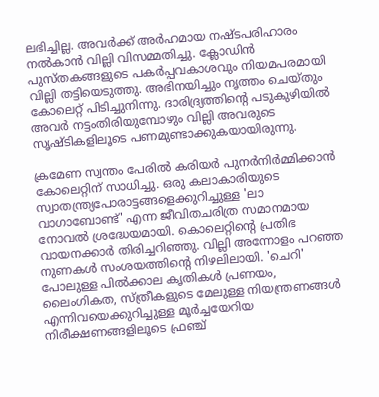ലഭിച്ചില്ല. അവർക്ക് അർഹമായ നഷ്ടപരിഹാരം നൽകാൻ വില്ലി വിസമ്മതിച്ചു. ക്ലോഡിൻ പുസ്തകങ്ങളുടെ പകർപ്പവകാശവും നിയമപരമായി വില്ലി തട്ടിയെടുത്തു. അഭിനയിച്ചും നൃത്തം ചെയ്തും കോലെറ്റ് പിടിച്ചുനിന്നു. ദാരിദ്ര്യത്തിന്റെ പടുകുഴിയിൽ അവർ നട്ടംതിരിയുമ്പോഴും വില്ലി അവരുടെ സൃഷ്ടികളിലൂടെ പണമുണ്ടാക്കുകയായിരുന്നു.

ക്രമേണ സ്വന്തം പേരിൽ കരിയർ പുനർനിർമ്മിക്കാൻ കോലെറ്റിന് സാധിച്ചു. ഒരു കലാകാരിയുടെ സ്വാതന്ത്ര്യപോരാട്ടങ്ങളെക്കുറിച്ചുള്ള 'ലാ വാഗാബോണ്ട്' എന്ന ജീവിതചരിത്ര സമാനമായ നോവൽ ശ്രദ്ധേയമായി. കൊലെറ്റിന്റെ പ്രതിഭ വായനക്കാർ തിരിച്ചറിഞ്ഞു. വില്ലി അന്നോളം പറഞ്ഞ നുണകൾ സംശയത്തിന്റെ നിഴലിലായി. 'ചെറി' പോലുള്ള പിൽക്കാല കൃതികൾ പ്രണയം, ലൈംഗികത, സ്ത്രീകളുടെ മേലുള്ള നിയന്ത്രണങ്ങൾ എന്നിവയെക്കുറിച്ചുള്ള മൂർച്ചയേറിയ നിരീക്ഷണങ്ങളിലൂടെ ഫ്രഞ്ച്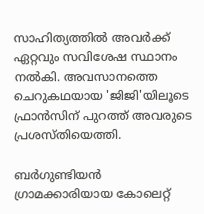സാഹിത്യത്തിൽ അവർക്ക്‌ ഏറ്റവും സവിശേഷ സ്ഥാനം നൽകി. അവസാനത്തെ ചെറുകഥയായ 'ജിജി'യിലൂടെ ഫ്രാൻസിന് പുറത്ത് അവരുടെ പ്രശസ്തിയെത്തി.

ബർഗുണ്ടിയൻ ഗ്രാമക്കാരിയായ കോലെറ്റ്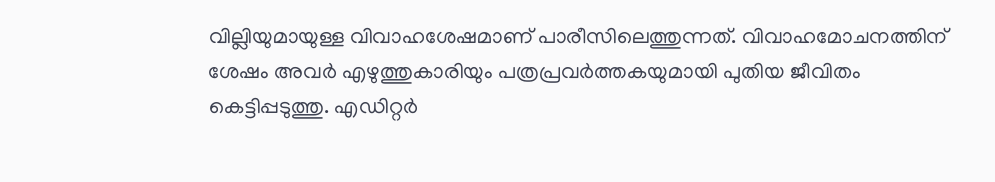വില്ലിയുമായുള്ള വിവാഹശേഷമാണ് പാരീസിലെത്തുന്നത്. വിവാഹമോചനത്തിന് ശേഷം അവർ എഴുത്തുകാരിയും പത്രപ്രവർത്തകയുമായി പുതിയ ജീവിതം കെട്ടിപ്പടുത്തു. എഡിറ്റർ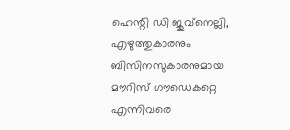ഹെന്റി ഡി ജുവ്‌നെല്ലി, എഴുത്തുകാരനും ബിസിനസുകാരനുമായ മൗറിസ് ഗൗഡെകറ്റെ എന്നിവരെ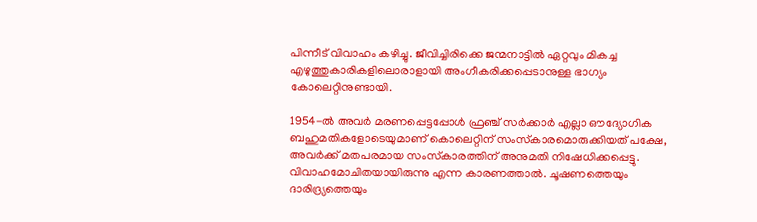പിന്നീട് വിവാഹം കഴിച്ചു. ജീവിച്ചിരിക്കെ ജന്മനാട്ടിൽ ഏറ്റവും മികച്ച എഴുത്തുകാരികളിലൊരാളായി അംഗീകരിക്കപ്പെടാനുള്ള ഭാഗ്യം കോലെറ്റിനുണ്ടായി.

1954-ൽ അവർ മരണപ്പെട്ടപ്പോൾ ഫ്രഞ്ച് സർക്കാർ എല്ലാ ഔദ്യോഗിക ബഹുമതികളോടെയുമാണ് കൊലെറ്റിന് സംസ്‌കാരമൊരുക്കിയത് പക്ഷേ, അവർക്ക് മതപരമായ സംസ്‌കാരത്തിന് അനുമതി നിഷേധിക്കപ്പെട്ടു. വിവാഹമോചിതയായിരുന്നു എന്ന കാരണത്താൽ. ചൂഷണത്തെയും ദാരിദ്ര്യത്തെയും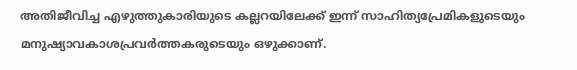അതിജീവിച്ച എഴുത്തുകാരിയുടെ കല്ലറയിലേക്ക് ഇന്ന് സാഹിത്യപ്രേമികളുടെയും മനുഷ്യാവകാശപ്രവർത്തകരുടെയും ഒഴുക്കാണ്.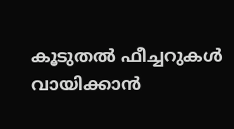കൂടുതൽ ഫീച്ചറുകൾ വായിക്കാൻ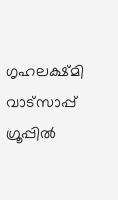ഗൃഹലക്ഷ്മി വാട്സാപ്പ് ഗ്രൂപ്പിൽ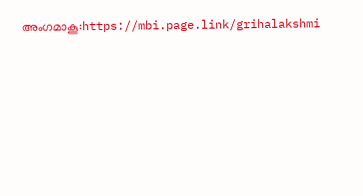അംഗമാകൂ:https://mbi.page.link/grihalakshmi